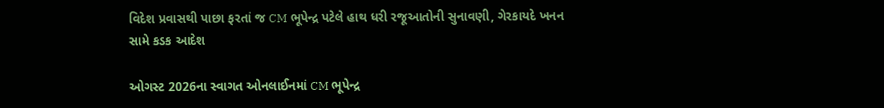વિદેશ પ્રવાસથી પાછા ફરતાં જ CM ભૂપેન્દ્ર પટેલે હાથ ધરી રજૂઆતોની સુનાવણી, ગેરકાયદે ખનન સામે કડક આદેશ

ઓગસ્ટ 2026ના સ્વાગત ઓનલાઈનમાં CM ભૂપેન્દ્ર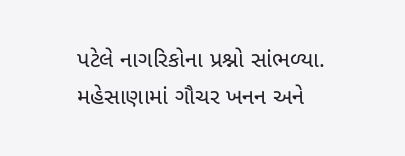પટેલે નાગરિકોના પ્રશ્નો સાંભળ્યા. મહેસાણામાં ગૌચર ખનન અને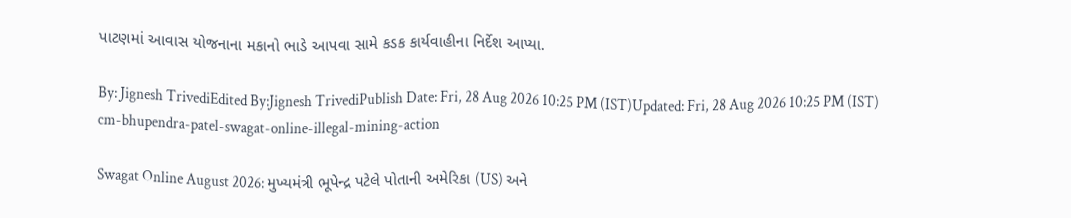પાટણમાં આવાસ યોજનાના મકાનો ભાડે આપવા સામે કડક કાર્યવાહીના નિર્દેશ આપ્યા.

By: Jignesh TrivediEdited By:Jignesh TrivediPublish Date: Fri, 28 Aug 2026 10:25 PM (IST)Updated: Fri, 28 Aug 2026 10:25 PM (IST)
cm-bhupendra-patel-swagat-online-illegal-mining-action

Swagat Online August 2026: મુખ્યમંત્રી ભૂપેન્દ્ર પટેલે પોતાની અમેરિકા (US) અને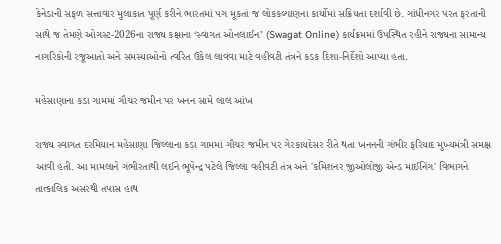કેનેડાની સફળ સત્તાવાર મુલાકાત પૂર્ણ કરીને ભારતમાં પગ મૂકતાં જ લોકકલ્યાણના કાર્યોમાં સક્રિયતા દર્શાવી છે. ગાંધીનગર પરત ફરતાની સાથે જ તેમણે ઓગસ્ટ-2026ના રાજ્ય કક્ષાના ‘સ્વાગત ઓનલાઈન’ (Swagat Online) કાર્યક્રમમાં ઉપસ્થિત રહીને રાજ્યના સામાન્ય નાગરિકોની રજૂઆતો અને સમસ્યાઓનો ત્વરિત ઉકેલ લાવવા માટે વહીવટી તંત્રને કડક દિશા-નિર્દેશો આપ્યા હતા.

મહેસાણાના કડા ગામમાં ગૌચર જમીન પર ખનન સામે લાલ આંખ

રાજ્ય સ્વાગત દરમિયાન મહેસાણા જિલ્લાના કડા ગામમાં ગૌચર જમીન પર ગેરકાયદેસર રીતે થતા ખનનની ગંભીર ફરિયાદ મુખ્યમંત્રી સમક્ષ આવી હતી. આ મામલાને ગંભીરતાથી લઈને ભૂપેન્દ્ર પટેલે જિલ્લા વહીવટી તંત્ર અને 'કમિશનર જીઓલોજી એન્ડ માઈનિંગ' વિભાગને તાત્કાલિક અસરથી તપાસ હાથ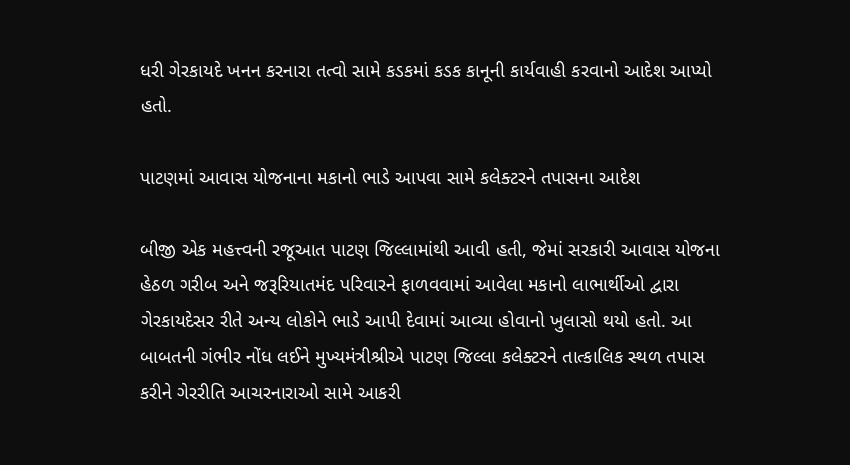ધરી ગેરકાયદે ખનન કરનારા તત્વો સામે કડકમાં કડક કાનૂની કાર્યવાહી કરવાનો આદેશ આપ્યો હતો.

પાટણમાં આવાસ યોજનાના મકાનો ભાડે આપવા સામે કલેક્ટરને તપાસના આદેશ

બીજી એક મહત્ત્વની રજૂઆત પાટણ જિલ્લામાંથી આવી હતી, જેમાં સરકારી આવાસ યોજના હેઠળ ગરીબ અને જરૂરિયાતમંદ પરિવારને ફાળવવામાં આવેલા મકાનો લાભાર્થીઓ દ્વારા ગેરકાયદેસર રીતે અન્ય લોકોને ભાડે આપી દેવામાં આવ્યા હોવાનો ખુલાસો થયો હતો. આ બાબતની ગંભીર નોંધ લઈને મુખ્યમંત્રીશ્રીએ પાટણ જિલ્લા કલેક્ટરને તાત્કાલિક સ્થળ તપાસ કરીને ગેરરીતિ આચરનારાઓ સામે આકરી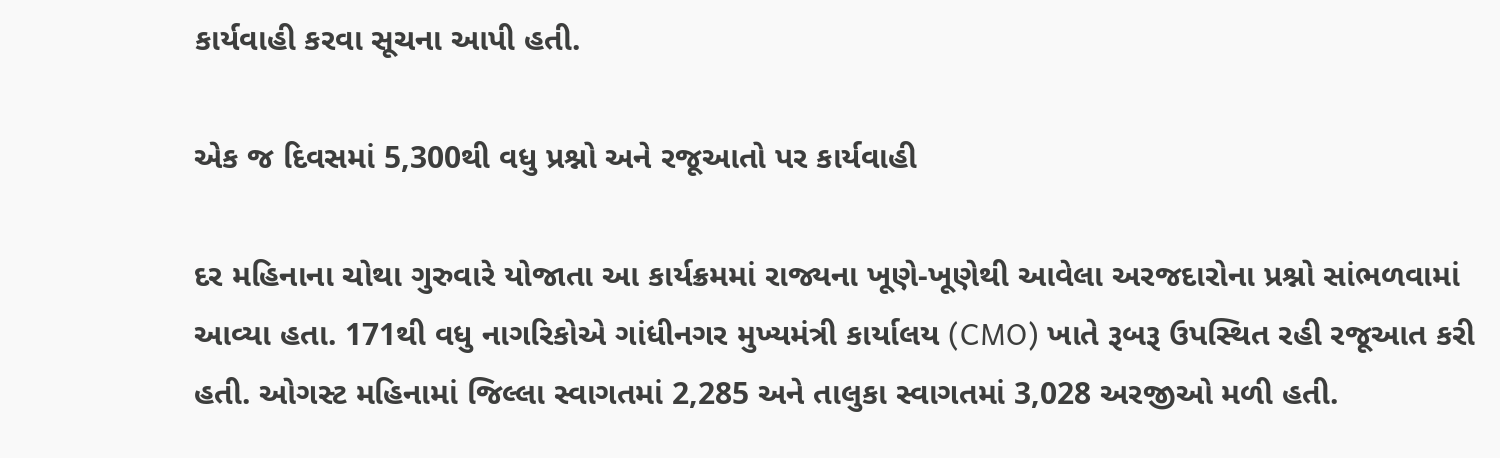કાર્યવાહી કરવા સૂચના આપી હતી.

એક જ દિવસમાં 5,300થી વધુ પ્રશ્નો અને રજૂઆતો પર કાર્યવાહી

દર મહિનાના ચોથા ગુરુવારે યોજાતા આ કાર્યક્રમમાં રાજ્યના ખૂણે-ખૂણેથી આવેલા અરજદારોના પ્રશ્નો સાંભળવામાં આવ્યા હતા. 171થી વધુ નાગરિકોએ ગાંધીનગર મુખ્યમંત્રી કાર્યાલય (CMO) ખાતે રૂબરૂ ઉપસ્થિત રહી રજૂઆત કરી હતી. ઓગસ્ટ મહિનામાં જિલ્લા સ્વાગતમાં 2,285 અને તાલુકા સ્વાગતમાં 3,028 અરજીઓ મળી હતી.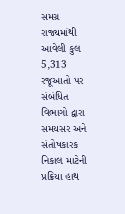સમગ્ર રાજ્યમાંથી આવેલી કુલ 5,313 રજૂઆતો પર સંબંધિત વિભાગો દ્વારા સમયસર અને સંતોષકારક નિકાલ માટેની પ્રક્રિયા હાથ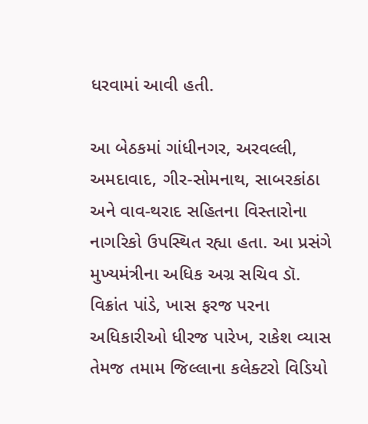ધરવામાં આવી હતી.

આ બેઠકમાં ગાંધીનગર, અરવલ્લી, અમદાવાદ, ગીર-સોમનાથ, સાબરકાંઠા અને વાવ-થરાદ સહિતના વિસ્તારોના નાગરિકો ઉપસ્થિત રહ્યા હતા. આ પ્રસંગે મુખ્યમંત્રીના અધિક અગ્ર સચિવ ડૉ. વિક્રાંત પાંડે, ખાસ ફરજ પરના અધિકારીઓ ધીરજ પારેખ, રાકેશ વ્યાસ તેમજ તમામ જિલ્લાના કલેક્ટરો વિડિયો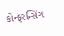કોન્ફરન્સિંગ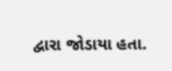દ્વારા જોડાયા હતા.